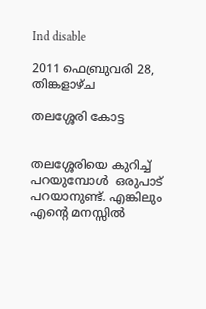Ind disable

2011 ഫെബ്രുവരി 28, തിങ്കളാഴ്‌ച

തലശ്ശേരി കോട്ട


തലശ്ശേരിയെ കുറിച്ച് പറയുമ്പോള്‍  ഒരുപാട് പറയാനുണ്ട്‌. എങ്കിലും എന്‍റെ മനസ്സില്‍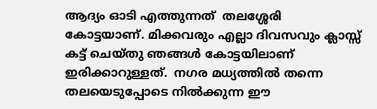ആദ്യം ഓടി എത്തുന്നത്  തലശ്ശേരി കോട്ടയാണ്. മിക്കവരും എല്ലാ ദിവസവും ക്ലാസ്സ്‌ കട്ട് ചെയ്തു ഞങ്ങള്‍ കോട്ടയിലാണ് ഇരിക്കാറുള്ളത്.  നഗര മധ്യത്തില്‍ തന്നെ തലയെടുപ്പോടെ നില്‍ക്കുന്ന ഈ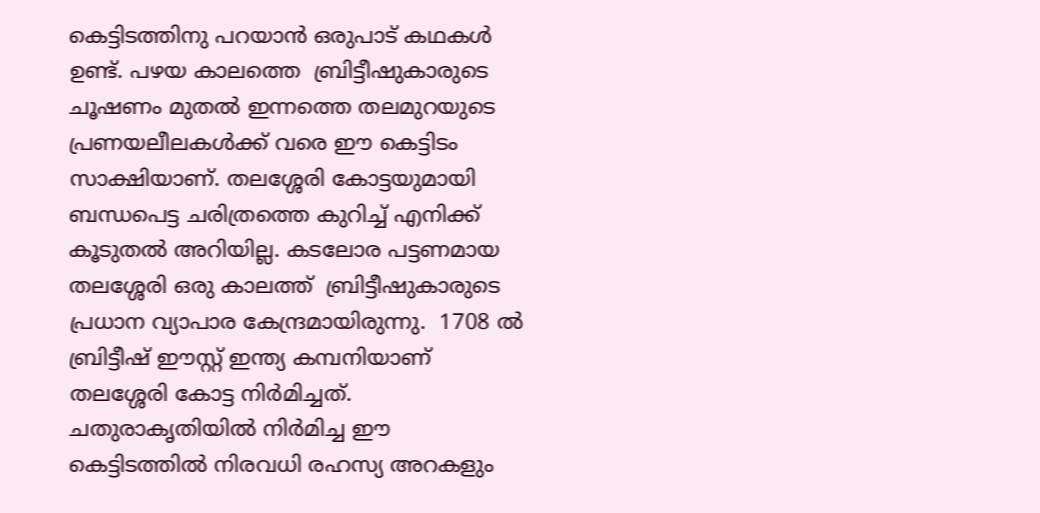കെട്ടിടത്തിനു പറയാന്‍ ഒരുപാട് കഥകള്‍ ഉണ്ട്. പഴയ കാലത്തെ  ബ്രിട്ടീഷുകാരുടെ ചൂഷണം മുതല്‍ ഇന്നത്തെ തലമുറയുടെ പ്രണയലീലകള്‍ക്ക്‌ വരെ ഈ കെട്ടിടം സാക്ഷിയാണ്. തലശ്ശേരി കോട്ടയുമായി ബന്ധപെട്ട ചരിത്രത്തെ കുറിച്ച് എനിക്ക് കൂടുതല്‍ അറിയില്ല. കടലോര പട്ടണമായ തലശ്ശേരി ഒരു കാലത്ത്  ബ്രിട്ടീഷുകാരുടെ പ്രധാന വ്യാപാര കേന്ദ്രമായിരുന്നു.  1708 ല്‍ ബ്രിട്ടീഷ് ഈസ്റ്റ്‌ ഇന്ത്യ കമ്പനിയാണ് തലശ്ശേരി കോട്ട നിര്‍മിച്ചത്. ചതുരാകൃതിയില്‍ നിര്‍മിച്ച ഈ കെട്ടിടത്തില്‍ നിരവധി രഹസ്യ അറകളും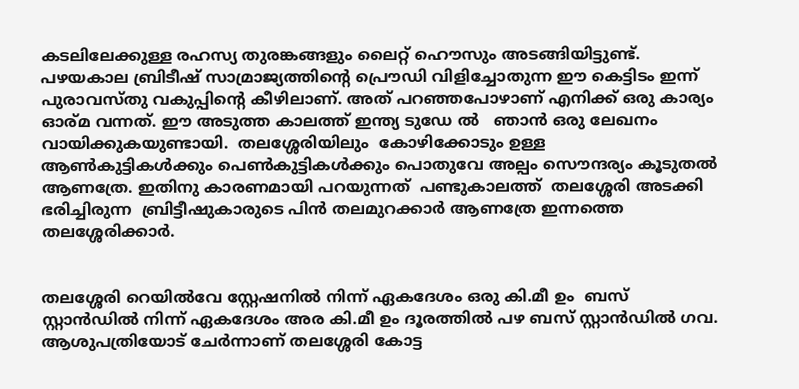കടലിലേക്കുള്ള രഹസ്യ തുരങ്കങ്ങളും ലൈറ്റ് ഹൌസും അടങ്ങിയിട്ടുണ്ട്. പഴയകാല ബ്രിടീഷ് സാമ്രാജ്യത്തിന്‍റെ പ്രൌഡി വിളിച്ചോതുന്ന ഈ കെട്ടിടം ഇന്ന് പുരാവസ്തു വകുപ്പിന്‍റെ കീഴിലാണ്. അത് പറഞ്ഞപോഴാണ് എനിക്ക് ഒരു കാര്യം ഓര്മ വന്നത്. ഈ അടുത്ത കാലത്ത് ഇന്ത്യ ടുഡേ ല്‍   ഞാന്‍ ഒരു ലേഖനം വായിക്കുകയുണ്ടായി.  തലശ്ശേരിയിലും  കോഴിക്കോടും ഉള്ള ആണ്‍കുട്ടികള്‍ക്കും പെണ്‍കുട്ടികള്‍ക്കും പൊതുവേ അല്പം സൌന്ദര്യം കൂടുതല്‍ ആണത്രേ. ഇതിനു കാരണമായി പറയുന്നത്  പണ്ടുകാലത്ത്  തലശ്ശേരി അടക്കി ഭരിച്ചിരുന്ന  ബ്രിട്ടീഷുകാരുടെ പിന്‍ തലമുറക്കാര്‍ ആണത്രേ ഇന്നത്തെ തലശ്ശേരിക്കാര്‍.


തലശ്ശേരി റെയില്‍വേ സ്റ്റേഷനില്‍ നിന്ന് ഏകദേശം ഒരു കി.മീ ഉം  ബസ്‌ സ്റ്റാന്‍ഡില്‍ നിന്ന് ഏകദേശം അര കി.മീ ഉം ദൂരത്തില്‍ പഴ ബസ്‌ സ്റ്റാന്‍ഡില്‍ ഗവ. ആശുപത്രിയോട്‌ ചേര്‍ന്നാണ് തലശ്ശേരി കോട്ട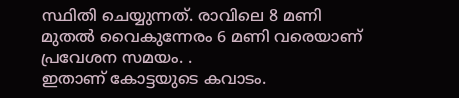സ്ഥിതി ചെയ്യുന്നത്. രാവിലെ 8 മണി മുതല്‍ വൈകുന്നേരം 6 മണി വരെയാണ് പ്രവേശന സമയം. .
ഇതാണ് കോട്ടയുടെ കവാടം.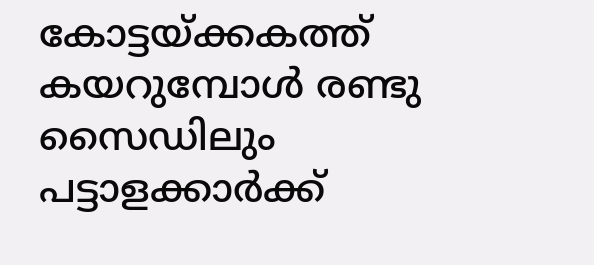കോട്ടയ്ക്കകത്ത്  കയറുമ്പോള്‍ രണ്ടു സൈഡിലും പട്ടാളക്കാര്‍ക്ക്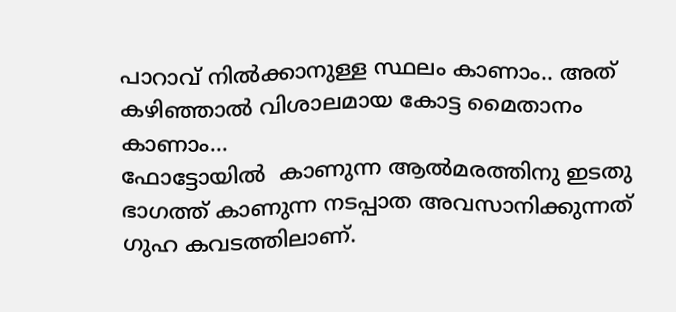പാറാവ് നില്‍ക്കാനുള്ള സ്ഥലം കാണാം.. അത് കഴിഞ്ഞാല്‍ വിശാലമായ കോട്ട മൈതാനം  കാണാം...
ഫോട്ടോയില്‍  കാണുന്ന ആല്‍മരത്തിനു ഇടതു ഭാഗത്ത് കാണുന്ന നടപ്പാത അവസാനിക്കുന്നത് ഗുഹ കവടത്തിലാണ്.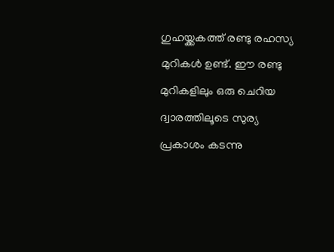ഗുഹയ്ക്കകത്ത് രണ്ടു രഹസ്യ മുറികള്‍ ഉണ്ട്. ഈ രണ്ടു മുറികളിലും ഒരു ചെറിയ ദ്വാരത്തിലൂടെ സുര്യ പ്രകാശം കടന്നു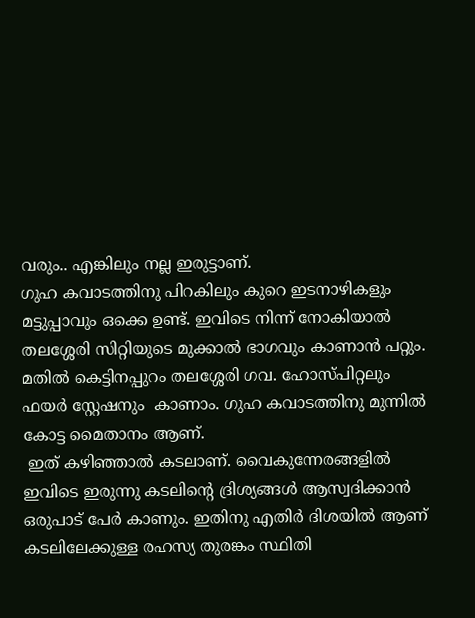വരും.. എങ്കിലും നല്ല ഇരുട്ടാണ്‌.
ഗുഹ കവാടത്തിനു പിറകിലും കുറെ ഇടനാഴികളും മട്ടുപ്പാവും ഒക്കെ ഉണ്ട്. ഇവിടെ നിന്ന് നോകിയാല്‍ തലശ്ശേരി സിറ്റിയുടെ മുക്കാല്‍ ഭാഗവും കാണാന്‍ പറ്റും. മതില്‍ കെട്ടിനപ്പുറം തലശ്ശേരി ഗവ. ഹോസ്പിറ്റലും ഫയര്‍ സ്റ്റേഷനും  കാണാം. ഗുഹ കവാടത്തിനു മുന്നില്‍ കോട്ട മൈതാനം ആണ്.
 ഇത് കഴിഞ്ഞാല്‍ കടലാണ്. വൈകുന്നേരങ്ങളില്‍ ഇവിടെ ഇരുന്നു കടലിന്‍റെ ദ്രിശ്യങ്ങള്‍ ആസ്വദിക്കാന്‍ ഒരുപാട് പേര്‍ കാണും. ഇതിനു എതിര്‍ ദിശയില്‍ ആണ് കടലിലേക്കുള്ള രഹസ്യ തുരങ്കം സ്ഥിതി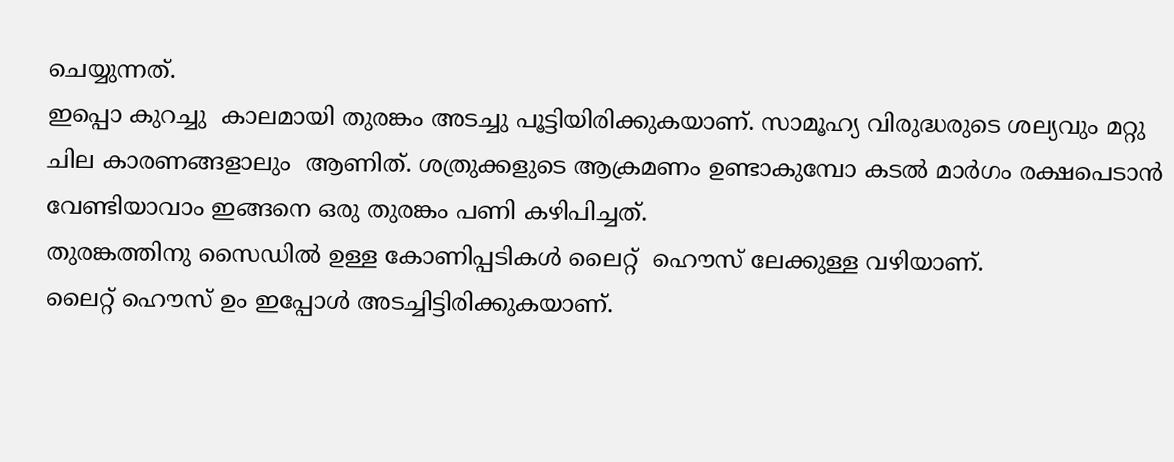ചെയ്യുന്നത്.
ഇപ്പൊ കുറച്ചു  കാലമായി തുരങ്കം അടച്ചു പൂട്ടിയിരിക്കുകയാണ്. സാമൂഹ്യ വിരുദ്ധരുടെ ശല്യവും മറ്റു ചില കാരണങ്ങളാലും  ആണിത്. ശത്രുക്കളുടെ ആക്രമണം ഉണ്ടാകുമ്പോ കടല്‍ മാര്‍ഗം രക്ഷപെടാന്‍ വേണ്ടിയാവാം ഇങ്ങനെ ഒരു തുരങ്കം പണി കഴിപിച്ചത്.
തുരങ്കത്തിനു സൈഡില്‍ ഉള്ള കോണിപ്പടികള്‍ ലൈറ്റ്  ഹൌസ് ലേക്കുള്ള വഴിയാണ്.
ലൈറ്റ് ഹൌസ് ഉം ഇപ്പോള്‍ അടച്ചിട്ടിരിക്കുകയാണ്.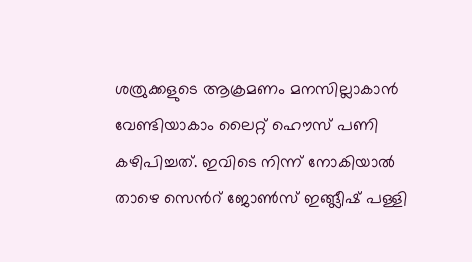ശത്രുക്കളുടെ ആക്രമണം മനസില്ലാകാന്‍ വേണ്ടിയാകാം ലൈറ്റ് ഹൌസ് പണി കഴിപിച്ചത്. ഇവിടെ നിന്ന് നോകിയാല്‍ താഴെ സെന്‍റ് ജോണ്‍സ് ഇങ്ങ്ലീഷ്‌ പള്ളി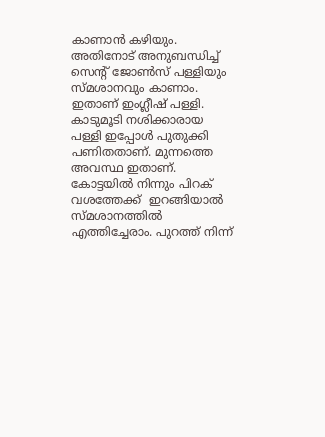കാണാന്‍ കഴിയും. അതിനോട് അനുബന്ധിച്ച് സെന്‍റ് ജോണ്‍സ് പള്ളിയും സ്മശാനവും കാണാം. ഇതാണ് ഇംഗ്ലീഷ് പള്ളി.
കാടുമൂടി നശിക്കാരായ  പള്ളി ഇപ്പോള്‍ പുതുക്കി പണിതതാണ്. മുന്നത്തെ അവസ്ഥ ഇതാണ്.
കോട്ടയില്‍ നിന്നും പിറക് വശത്തേക്ക്  ഇറങ്ങിയാല്‍  സ്മശാനത്തില്‍ എത്തിച്ചേരാം. പുറത്ത് നിന്ന്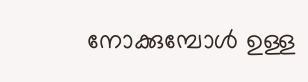നോക്കുമ്പോള്‍ ഉള്ള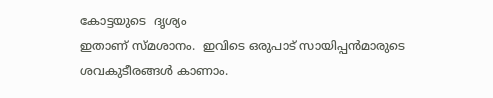കോട്ടയുടെ  ദൃശ്യം
ഇതാണ് സ്മശാനം.  ഇവിടെ ഒരുപാട് സായിപ്പന്‍മാരുടെ ശവകുടീരങ്ങള്‍ കാണാം.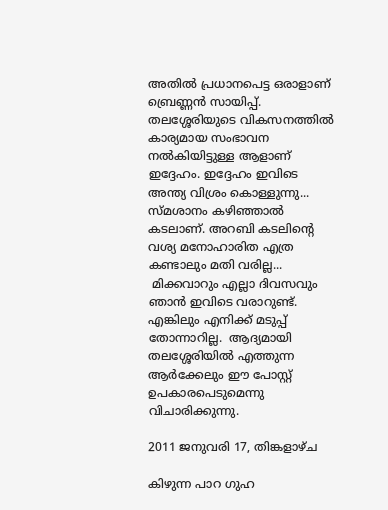അതില്‍ പ്രധാനപെട്ട ഒരാളാണ് ബ്രെണ്ണന്‍ സായിപ്പ്‌. തലശ്ശേരിയുടെ വികസനത്തില്‍ കാര്യമായ സംഭാവന നല്‍കിയിട്ടുള്ള ആളാണ് ഇദ്ദേഹം. ഇദ്ദേഹം ഇവിടെ അന്ത്യ വിശ്രം കൊള്ളുന്നു...
സ്മശാനം കഴിഞ്ഞാല്‍ കടലാണ്. അറബി കടലിന്‍റെ വശ്യ മനോഹാരിത എത്ര കണ്ടാലും മതി വരില്ല...
 മിക്കവാറും എല്ലാ ദിവസവും ഞാന്‍ ഇവിടെ വരാറുണ്ട്. എങ്കിലും എനിക്ക് മടുപ്പ് തോന്നാറില്ല.  ആദ്യമായി തലശ്ശേരിയില്‍ എത്തുന്ന ആര്‍ക്കേലും ഈ പോസ്റ്റ്‌ ഉപകാരപെടുമെന്നു വിചാരിക്കുന്നു.

2011 ജനുവരി 17, തിങ്കളാഴ്‌ച

കിഴുന്ന പാറ ഗുഹ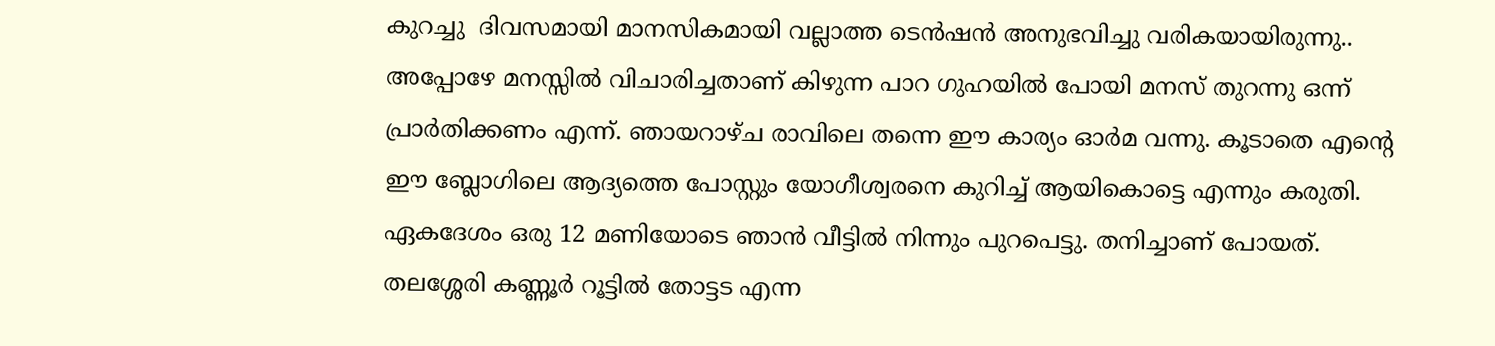കുറച്ചു  ദിവസമായി മാനസികമായി വല്ലാത്ത ടെന്‍ഷന്‍ അനുഭവിച്ചു വരികയായിരുന്നു.. അപ്പോഴേ മനസ്സില്‍ വിചാരിച്ചതാണ് കിഴുന്ന പാറ ഗുഹയില്‍ പോയി മനസ് തുറന്നു ഒന്ന് പ്രാര്‍തിക്കണം എന്ന്. ഞായറാഴ്ച രാവിലെ തന്നെ ഈ കാര്യം ഓര്‍മ വന്നു. കൂടാതെ എന്‍റെ ഈ ബ്ലോഗിലെ ആദ്യത്തെ പോസ്റ്റും യോഗീശ്വരനെ കുറിച്ച് ആയികൊട്ടെ എന്നും കരുതി.  ഏകദേശം ഒരു 12 മണിയോടെ ഞാന്‍ വീട്ടില്‍ നിന്നും പുറപെട്ടു. തനിച്ചാണ് പോയത്. തലശ്ശേരി കണ്ണൂര്‍ റൂട്ടില്‍ തോട്ടട എന്ന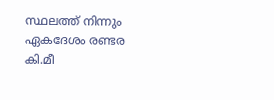സ്ഥലത്ത് നിന്നും ഏകദേശം രണ്ടര കി.മീ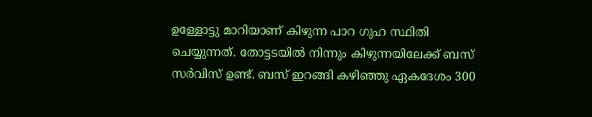ഉള്ളോട്ടു മാറിയാണ് കിഴുന്ന പാറ ഗുഹ സ്ഥിതി ചെയ്യുന്നത്. തോട്ടടയില്‍ നിന്നും കിഴുന്നയിലേക്ക് ബസ്‌ സര്‍വിസ് ഉണ്ട്. ബസ്‌ ഇറങ്ങി കഴിഞ്ഞു ഏകദേശം 300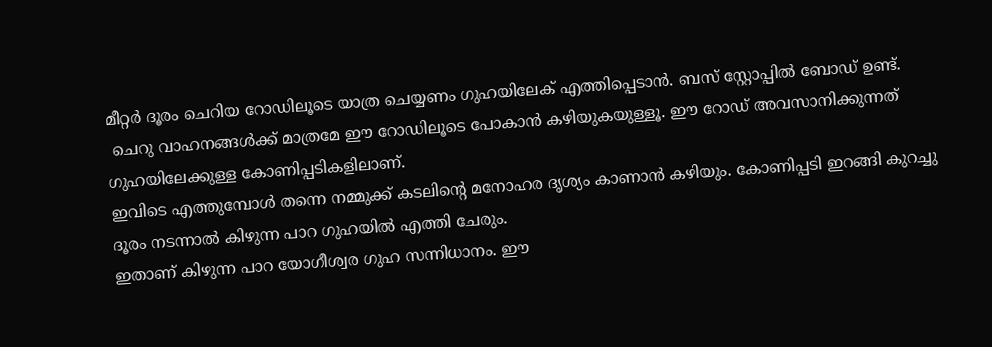മീറ്റര്‍ ദൂരം ചെറിയ റോഡിലൂടെ യാത്ര ചെയ്യണം ഗുഹയിലേക് എത്തിപ്പെടാന്‍. ബസ്‌ സ്റ്റോപ്പില്‍ ബോഡ് ഉണ്ട്.
 ചെറു വാഹനങ്ങള്‍ക്ക് മാത്രമേ ഈ റോഡിലൂടെ പോകാന്‍ കഴിയുകയുള്ളൂ. ഈ റോഡ്‌ അവസാനിക്കുന്നത് ഗുഹയിലേക്കുള്ള കോണിപ്പടികളിലാണ്‌.
ഇവിടെ എത്തുമ്പോള്‍ തന്നെ നമ്മുക്ക് കടലിന്‍റെ മനോഹര ദൃശ്യം കാണാന്‍ കഴിയും. കോണിപ്പടി ഇറങ്ങി കുറച്ചു  ദൂരം നടന്നാല്‍ കിഴുന്ന പാറ ഗുഹയില്‍ എത്തി ചേരും.
ഇതാണ് കിഴുന്ന പാറ യോഗീശ്വര ഗുഹ സന്നിധാനം. ഈ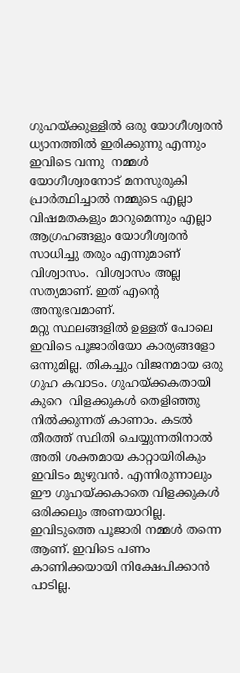ഗുഹയ്ക്കുള്ളില്‍ ഒരു യോഗീശ്വരന്‍ ധ്യാനത്തില്‍ ഇരിക്കുന്നു എന്നും  ഇവിടെ വന്നു  നമ്മള്‍ യോഗീശ്വരനോട് മനസുരുകി പ്രാര്‍ത്ഥിച്ചാല്‍ നമ്മുടെ എല്ലാ വിഷമതകളും മാറുമെന്നും എല്ലാ ആഗ്രഹങ്ങളും യോഗീശ്വരന്‍ സാധിച്ചു തരും എന്നുമാണ് വിശ്വാസം.  വിശ്വാസം അല്ല സത്യമാണ്. ഇത് എന്‍റെ അനുഭവമാണ്‌.
മറ്റു സ്ഥലങ്ങളില്‍ ഉള്ളത് പോലെ ഇവിടെ പൂജാരിയോ കാര്യങ്ങളോ ഒന്നുമില്ല. തികച്ചും വിജനമായ ഒരു ഗുഹ കവാടം. ഗുഹയ്ക്കകതായി കുറെ  വിളക്കുകള്‍ തെളിഞ്ഞു നില്‍ക്കുന്നത് കാണാം. കടല്‍ തീരത്ത്‌ സ്ഥിതി ചെയ്യുന്നതിനാല്‍ അതി ശക്തമായ കാറ്റായിരികും  ഇവിടം മുഴുവന്‍. എന്നിരുന്നാലും ഈ ഗുഹയ്ക്കകാതെ വിളക്കുകള്‍ ഒരിക്കലും അണയാറില്ല.  ഇവിടുത്തെ പൂജാരി നമ്മള്‍ തന്നെ ആണ്. ഇവിടെ പണം കാണിക്കയായി നിക്ഷേപിക്കാന്‍ പാടില്ല.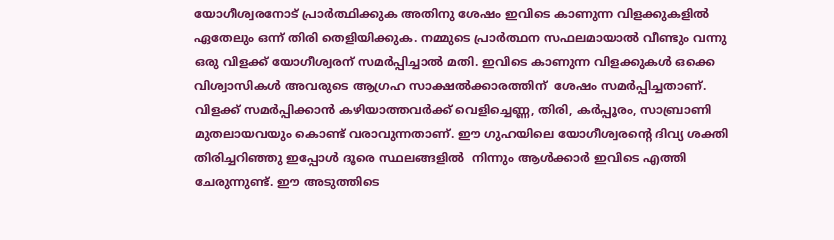യോഗീശ്വരനോട് പ്രാര്‍ത്ഥിക്കുക അതിനു ശേഷം ഇവിടെ കാണുന്ന വിളക്കുകളില്‍ ഏതേലും ഒന്ന് തിരി തെളിയിക്കുക. നമ്മുടെ പ്രാര്‍ത്ഥന സഫലമായാല്‍ വീണ്ടും വന്നു ഒരു വിളക്ക്‌ യോഗീശ്വരന് സമര്‍പ്പിച്ചാല്‍ മതി. ഇവിടെ കാണുന്ന വിളക്കുകള്‍ ഒക്കെ വിശ്വാസികള്‍ അവരുടെ ആഗ്രഹ സാക്ഷല്‍ക്കാരത്തിന്  ശേഷം സമര്‍പ്പിച്ചതാണ്.  വിളക്ക്‌ സമര്‍പ്പിക്കാന്‍ കഴിയാത്തവര്‍ക്ക് വെളിച്ചെണ്ണ, തിരി, കര്‍പ്പൂരം, സാബ്രാണി മുതലായവയും കൊണ്ട് വരാവുന്നതാണ്. ഈ ഗുഹയിലെ യോഗീശ്വരന്‍റെ ദിവ്യ ശക്തി തിരിച്ചറിഞ്ഞു ഇപ്പോള്‍ ദൂരെ സ്ഥലങ്ങളില്‍  നിന്നും ആള്‍ക്കാര്‍ ഇവിടെ എത്തി ചേരുന്നുണ്ട്. ഈ അടുത്തിടെ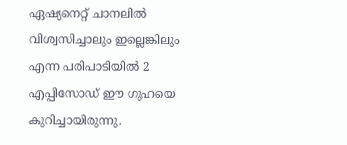ഏഷ്യനെറ്റ് ചാനലില്‍ വിശ്വസിച്ചാലും ഇല്ലെങ്കിലും എന്ന പരിപാടിയില്‍ 2 എപ്പിസോഡ് ഈ ഗുഹയെ കുറിച്ചായിരുന്നു.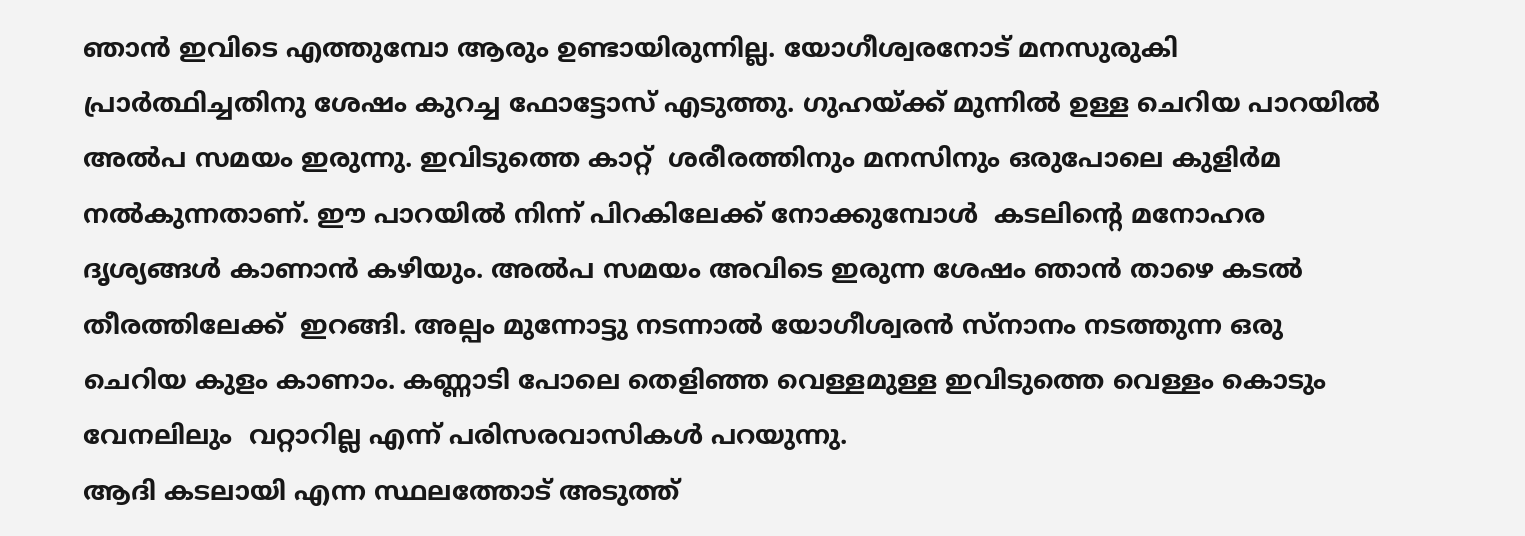ഞാന്‍ ഇവിടെ എത്തുമ്പോ ആരും ഉണ്ടായിരുന്നില്ല. യോഗീശ്വരനോട് മനസുരുകി പ്രാര്‍ത്ഥിച്ചതിനു ശേഷം കുറച്ച ഫോട്ടോസ് എടുത്തു. ഗുഹയ്ക്ക് മുന്നില്‍ ഉള്ള ചെറിയ പാറയില്‍ അല്‍പ സമയം ഇരുന്നു. ഇവിടുത്തെ കാറ്റ്  ശരീരത്തിനും മനസിനും ഒരുപോലെ കുളിര്‍മ നല്‍കുന്നതാണ്. ഈ പാറയില്‍ നിന്ന് പിറകിലേക്ക് നോക്കുമ്പോള്‍  കടലിന്‍റെ മനോഹര ദൃശ്യങ്ങള്‍ കാണാന്‍ കഴിയും. അല്‍പ സമയം അവിടെ ഇരുന്ന ശേഷം ഞാന്‍ താഴെ കടല്‍ തീരത്തിലേക്ക്  ഇറങ്ങി. അല്പം മുന്നോട്ടു നടന്നാല്‍ യോഗീശ്വരന്‍ സ്നാനം നടത്തുന്ന ഒരു ചെറിയ കുളം കാണാം. കണ്ണാടി പോലെ തെളിഞ്ഞ വെള്ളമുള്ള ഇവിടുത്തെ വെള്ളം കൊടും വേനലിലും  വറ്റാറില്ല എന്ന് പരിസരവാസികള്‍ പറയുന്നു.
ആദി കടലായി എന്ന സ്ഥലത്തോട് അടുത്ത്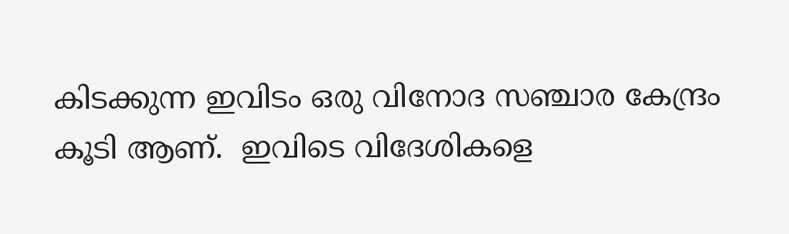കിടക്കുന്ന ഇവിടം ഒരു വിനോദ സഞ്ചാര കേന്ദ്രം കൂടി ആണ്.  ഇവിടെ വിദേശികളെ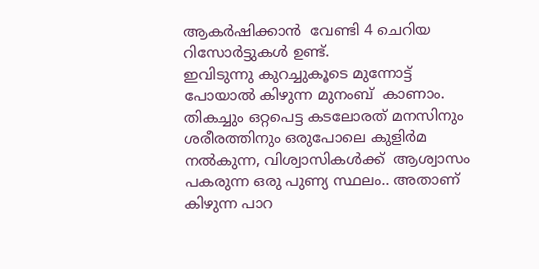ആകര്‍ഷിക്കാന്‍  വേണ്ടി 4 ചെറിയ റിസോര്‍ട്ടുകള്‍ ഉണ്ട്.
ഇവിടുന്നു കുറച്ചുകൂടെ മുന്നോട്ട് പോയാല്‍ കിഴുന്ന മുനംബ്  കാണാം.  തികച്ചും ഒറ്റപെട്ട കടലോരത് മനസിനും ശരീരത്തിനും ഒരുപോലെ കുളിര്‍മ നല്‍കുന്ന, വിശ്വാസികള്‍ക്ക്  ആശ്വാസം പകരുന്ന ഒരു പുണ്യ സ്ഥലം.. അതാണ്‌ കിഴുന്ന പാറ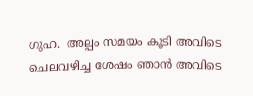ഗുഹ.  അല്പം സമയം കൂടി അവിടെ ചെലവഴിച്ച ശേഷം ഞാന്‍ അവിടെ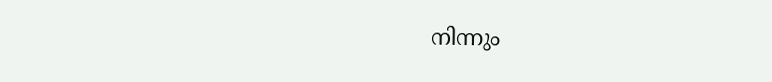നിന്നും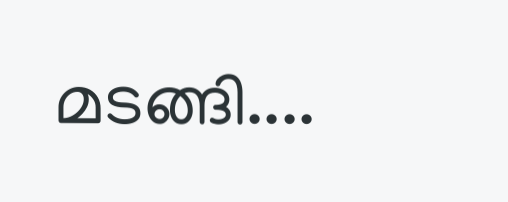മടങ്ങി....